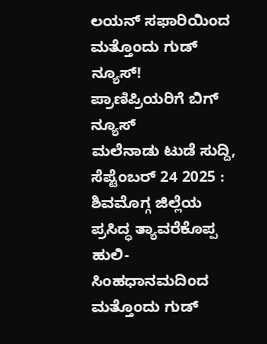ಲಯನ್ ಸಫಾರಿಯಿಂದ ಮತ್ತೊಂದು ಗುಡ್ ನ್ಯೂಸ್! ಪ್ರಾಣಿಪ್ರಿಯರಿಗೆ ಬಿಗ್ ನ್ಯೂಸ್
ಮಲೆನಾಡು ಟುಡೆ ಸುದ್ದಿ, ಸೆಪ್ಟೆಂಬರ್ 24 2025 : ಶಿವಮೊಗ್ಗ ಜಿಲ್ಲೆಯ ಪ್ರಸಿದ್ಧ ತ್ಯಾವರೆಕೊಪ್ಪ ಹುಲಿ-ಸಿಂಹಧಾನಮದಿಂದ ಮತ್ತೊಂದು ಗುಡ್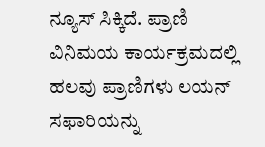ನ್ಯೂಸ್ ಸಿಕ್ಕಿದೆ. ಪ್ರಾಣಿ ವಿನಿಮಯ ಕಾರ್ಯಕ್ರಮದಲ್ಲಿ ಹಲವು ಪ್ರಾಣಿಗಳು ಲಯನ್ ಸಫಾರಿಯನ್ನು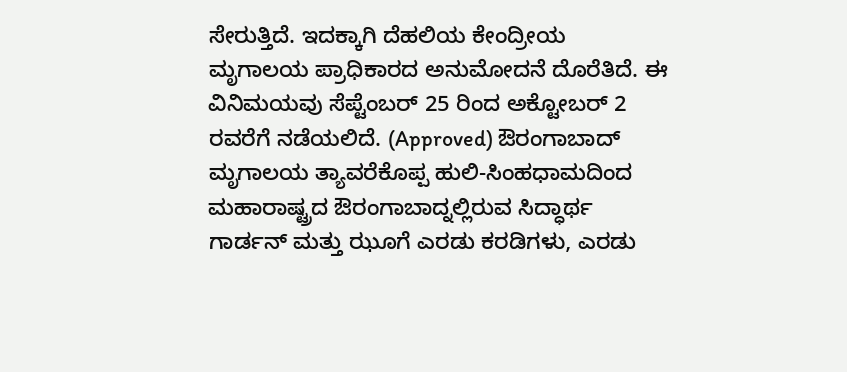ಸೇರುತ್ತಿದೆ. ಇದಕ್ಕಾಗಿ ದೆಹಲಿಯ ಕೇಂದ್ರೀಯ ಮೃಗಾಲಯ ಪ್ರಾಧಿಕಾರದ ಅನುಮೋದನೆ ದೊರೆತಿದೆ. ಈ ವಿನಿಮಯವು ಸೆಪ್ಟೆಂಬರ್ 25 ರಿಂದ ಅಕ್ಟೋಬರ್ 2 ರವರೆಗೆ ನಡೆಯಲಿದೆ. (Approved) ಔರಂಗಾಬಾದ್ ಮೃಗಾಲಯ ತ್ಯಾವರೆಕೊಪ್ಪ ಹುಲಿ-ಸಿಂಹಧಾಮದಿಂದ ಮಹಾರಾಷ್ಟ್ರದ ಔರಂಗಾಬಾದ್ನಲ್ಲಿರುವ ಸಿದ್ಧಾರ್ಥ ಗಾರ್ಡನ್ ಮತ್ತು ಝೂಗೆ ಎರಡು ಕರಡಿಗಳು, ಎರಡು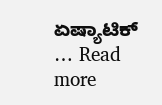ಏಷ್ಯಾಟಿಕ್ … Read more